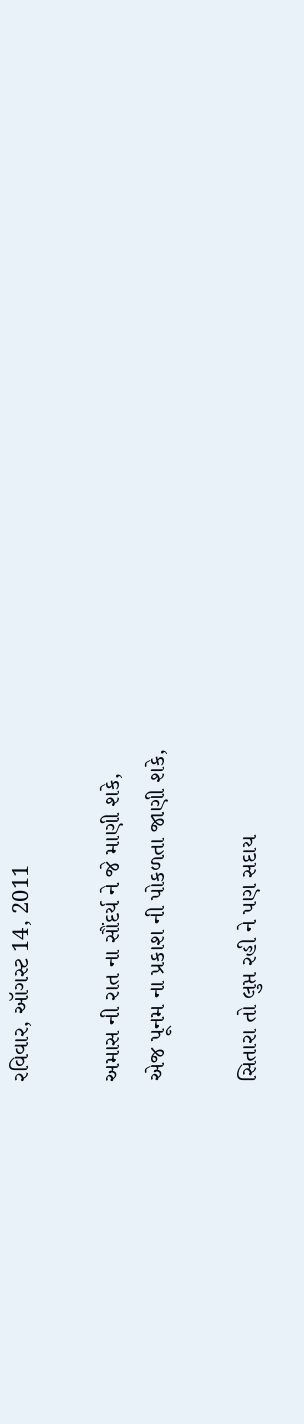રવિવાર, ઑગસ્ટ 14, 2011

અમાસ ની રાત ના સૌંદર્ય ને જે માણી શકે,
એજ પૂનમ ના પ્રકાશ ની પોકળતા જાણી શકે,

સિતારા તો લુપ્ત રહી ને પણ સદાય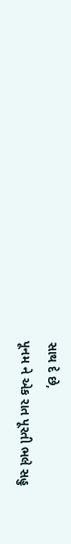સાથ દે છે,
પૂનમ ને એક રાત પૂરતી ભલે સહુ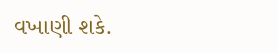વખાણી શકે.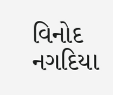વિનોદ નગદિયા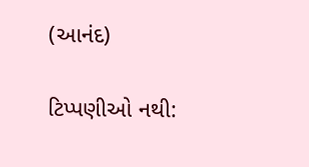(આનંદ)

ટિપ્પણીઓ નથી: